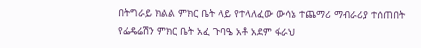በትግራይ ክልል ምክር ቤት ላይ የተላለፈው ውሳኔ ተጨማሪ ማብራሪያ ተሰጠበት
የፌዴሬሽን ምክር ቤት አፈ ጉባዔ አቶ አደም ፋራህ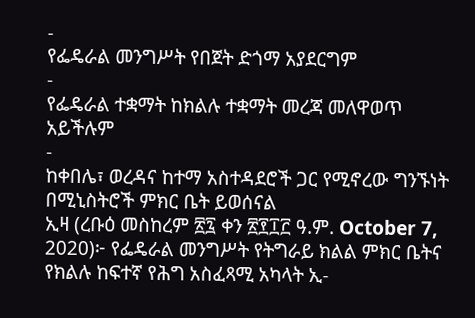-
የፌዴራል መንግሥት የበጀት ድጎማ አያደርግም
-
የፌዴራል ተቋማት ከክልሉ ተቋማት መረጃ መለዋወጥ አይችሉም
-
ከቀበሌ፣ ወረዳና ከተማ አስተዳደሮች ጋር የሚኖረው ግንኙነት በሚኒስትሮች ምክር ቤት ይወሰናል
ኢዛ (ረቡዕ መስከረም ፳፯ ቀን ፳፻፲፫ ዓ.ም. October 7, 2020)፦ የፌዴራል መንግሥት የትግራይ ክልል ምክር ቤትና የክልሉ ከፍተኛ የሕግ አስፈጻሚ አካላት ኢ-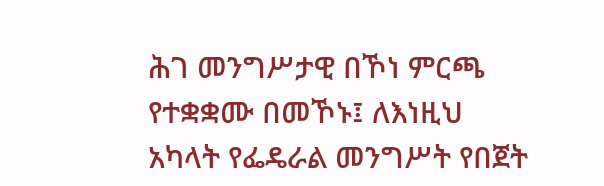ሕገ መንግሥታዊ በኾነ ምርጫ የተቋቋሙ በመኾኑ፤ ለእነዚህ አካላት የፌዴራል መንግሥት የበጀት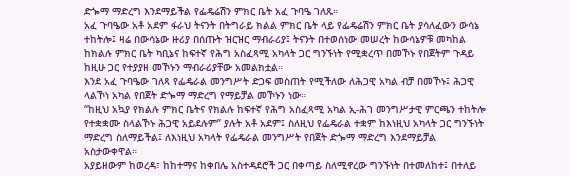ድጐማ ማድረግ እንደማይችል የፌዴሬሽን ምክር ቤት አፈ ጉባዔ ገለጹ።
አፈ ጉባዔው አቶ አደም ፋራህ ትናንት በትግራይ ክልል ምክር ቤት ላይ የፌዴሬሽን ምክር ቤት ያሳለፈውን ውሳኔ ተከትሎ፤ ዛሬ በውሳኔው ዙሪያ በሰጡት ዝርዝር ማብራሪያ፤ ትናንት በተወሰነው መሠረት ከውሳኔዎቹ መካከል ከክልሉ ምክር ቤት ካቢኔና ከፍተኛ የሕግ አስፈጻሚ አካላት ጋር ግንኙነት የሚቋረጥ በመኾኑ የበጀትም ጉዳይ ከዚሁ ጋር የተያያዘ መኾኑን ማብራሪያቸው አመልክቷል።
እንደ አፈ ጉባዔው ገለጻ የፌዴራል መንግሥት ድጋፍ መስጠት የሚችለው ለሕጋዊ አካል ብቻ በመኾኑ፤ ሕጋዊ ላልኾነ አካል የበጀት ድጐማ ማድረግ የማይቻል መኾኑን ነው።
“ከዚህ አኳያ የክልሉ ምክር ቤትና የክልሉ ከፍተኛ የሕግ አስፈጻሚ አካል ኢ-ሕገ መንግሥታዊ ምርጫን ተከትሎ የተቋቋሙ ስላልኾኑ ሕጋዊ አይደሉም” ያሉት አቶ አደም፤ ስለዚህ የፌዴራል ተቋም ከእነዚህ አካላት ጋር ግንኙነት ማድረግ ስለማይችል፤ ለእነዚህ አካላት የፌዴራል መንግሥት የበጀት ድጐማ ማድረግ እንደማይቻል አስታውቀዋል።
አያይዘውም ከወረዳ፣ ከከተማና ከቀበሌ አስተዳደሮች ጋር በቀጣይ ስለሚኖረው ግንኙነት በተመለከተ፤ በተለይ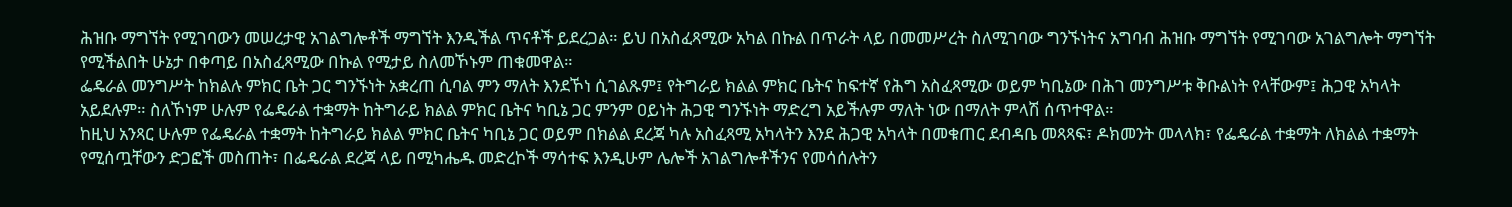ሕዝቡ ማግኘት የሚገባውን መሠረታዊ አገልግሎቶች ማግኘት እንዲችል ጥናቶች ይደረጋል። ይህ በአስፈጻሚው አካል በኩል በጥራት ላይ በመመሥረት ስለሚገባው ግንኙነትና አግባብ ሕዝቡ ማግኘት የሚገባው አገልግሎት ማግኘት የሚችልበት ሁኔታ በቀጣይ በአስፈጻሚው በኩል የሚታይ ስለመኾኑም ጠቁመዋል።
ፌዴራል መንግሥት ከክልሉ ምክር ቤት ጋር ግንኙነት አቋረጠ ሲባል ምን ማለት እንደኾነ ሲገልጹም፤ የትግራይ ክልል ምክር ቤትና ከፍተኛ የሕግ አስፈጻሚው ወይም ካቢኔው በሕገ መንግሥቱ ቅቡልነት የላቸውም፤ ሕጋዊ አካላት አይደሉም። ስለኾነም ሁሉም የፌዴራል ተቋማት ከትግራይ ክልል ምክር ቤትና ካቢኔ ጋር ምንም ዐይነት ሕጋዊ ግንኙነት ማድረግ አይችሉም ማለት ነው በማለት ምላሽ ሰጥተዋል።
ከዚህ አንጻር ሁሉም የፌዴራል ተቋማት ከትግራይ ክልል ምክር ቤትና ካቢኔ ጋር ወይም በክልል ደረጃ ካሉ አስፈጻሚ አካላትን እንደ ሕጋዊ አካላት በመቁጠር ደብዳቤ መጻጻፍ፣ ዶክመንት መላላክ፣ የፌዴራል ተቋማት ለክልል ተቋማት የሚሰጧቸውን ድጋፎች መስጠት፣ በፌዴራል ደረጃ ላይ በሚካሔዱ መድረኮች ማሳተፍ እንዲሁም ሌሎች አገልግሎቶችንና የመሳሰሉትን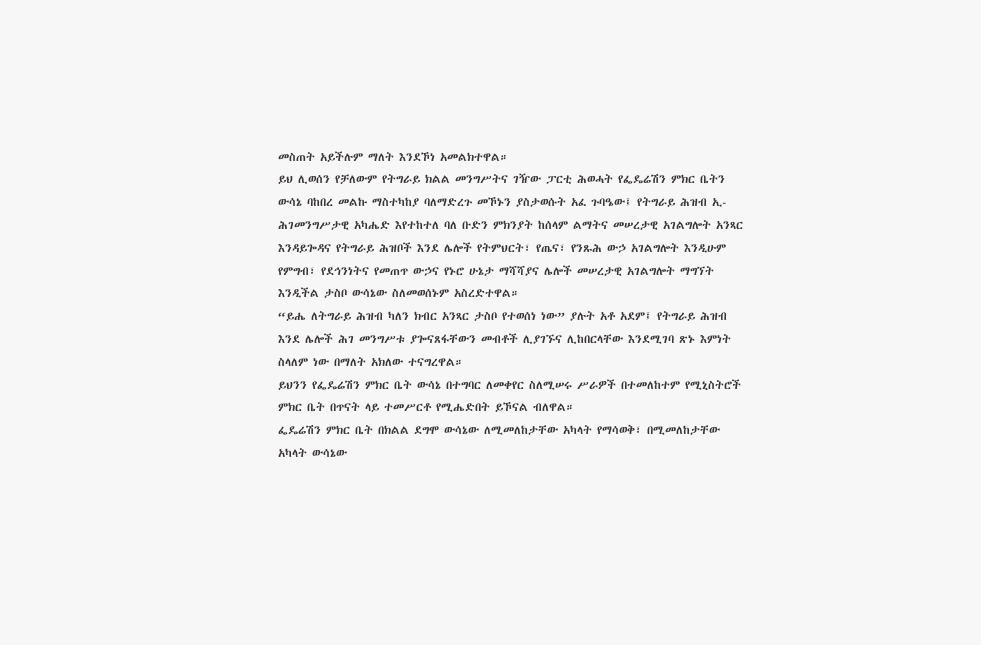መስጠት አይችሉም ማለት እንደኾነ አመልክተዋል።
ይህ ሊወሰን የቻለውም የትግራይ ክልል መንግሥትና ገዥው ፓርቲ ሕወሓት የፌዴሬሽን ምክር ቤትን ውሳኔ ባከበረ መልኩ ማስተካከያ ባለማድረጉ መኾኑን ያስታወሱት አፈ ጉባዔው፤ የትግራይ ሕዝብ ኢ-ሕገመንግሥታዊ አካሔድ እየተከተለ ባለ ቡድን ምክንያት ከሰላም ልማትና መሠረታዊ አገልግሎት አንጻር እንዳይጐዳና የትግራይ ሕዝቦች እንደ ሌሎች የትምህርት፣ የጤና፣ የንጹሕ ውኃ አገልግሎት እንዲሁም የምግብ፣ የደኅንነትና የመጠጥ ውኃና የኑሮ ሁኔታ ማሻሻያና ሌሎች መሠረታዊ አገልግሎት ማግኘት እንዲችል ታስቦ ውሳኔው ስለመወሰኑም አስረድተዋል።
“ይሔ ለትግራይ ሕዝብ ካለን ክብር አንጻር ታስቦ የተወሰነ ነው” ያሉት አቶ አደም፤ የትግራይ ሕዝብ እንደ ሌሎች ሕገ መንግሥቱ ያጐናጸፋቸውን መብቶች ሊያገኙና ሊከበርላቸው እንደሚገባ ጽኑ እምነት ስላለም ነው በማለት አክለው ተናግረዋል።
ይህንን የፌዴሬሽን ምክር ቤት ውሳኔ በተግባር ለመቀየር ስለሚሠሩ ሥራዎች በተመለከተም የሚኒስትሮች ምክር ቤት በጥናት ላይ ተመሥርቶ የሚሔድበት ይኾናል ብለዋል።
ፌዴሬሽን ምክር ቤት በክልል ደግሞ ውሳኔው ለሚመለከታቸው አካላት የማሳወቅ፣ በሚመለከታቸው አካላት ውሳኔው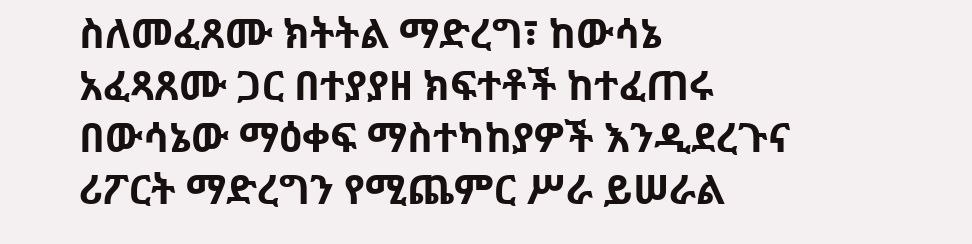ስለመፈጸሙ ክትትል ማድረግ፣ ከውሳኔ አፈጻጸሙ ጋር በተያያዘ ክፍተቶች ከተፈጠሩ በውሳኔው ማዕቀፍ ማስተካከያዎች እንዲደረጉና ሪፖርት ማድረግን የሚጨምር ሥራ ይሠራል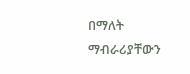በማለት ማብራሪያቸውን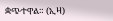ቋጭተዋል። (ኢዛ)